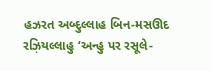હઝરત અબ્દુલ્લાહ બિન-મસઊદ રઝ઼િયલ્લાહુ ‘અન્હુ પર રસૂલે-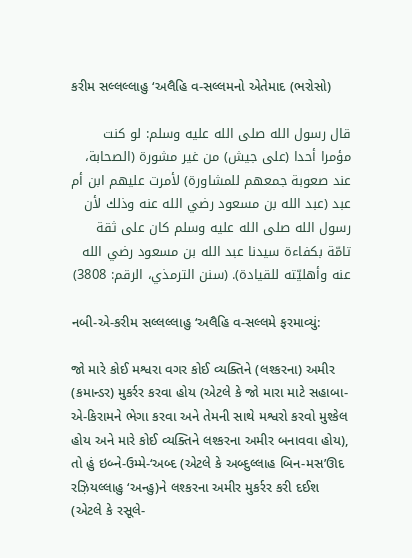કરીમ સલ્લલ્લાહુ ‘અલૈહિ વ-સલ્લમનો એતેમાદ (ભરોસો)

قال رسول الله صلى الله عليه وسلم: لو كنت مؤمرا أحدا (على جيش) من غير مشورة (الصحابة، عند صعوبة جمعهم للمشاورة) لأمرت عليهم ابن أم عبد (عبد الله بن مسعود رضي الله عنه وذلك لأن رسول الله صلى الله عليه وسلم كان على ثقة تامّة بكفاءة سيدنا عبد الله بن مسعود رضي الله عنه وأهليّته للقيادة). (سنن الترمذي، الرقم: 3808)

નબી-એ-કરીમ સલ્લલ્લાહુ ‘અલૈહિ વ-સલ્લમે ફરમાવ્યું:

જો મારે કોઈ મશ્વરા વગર કોઈ વ્યક્તિને (લશ્કરના) અમીર (કમાન્ડર) મુકર્રર કરવા હોય (એટલે કે જો મારા માટે સહાબા-એ-કિરામને ભેગા કરવા અને તેમની સાથે મશ્વરો કરવો મુશ્કેલ હોય અને મારે કોઈ વ્યક્તિને લશ્કરના અમીર બનાવવા હોય), તો હું ઇબ્ને-ઉમ્મે-‘અબ્દ (એટલે કે અબ્દુલ્લાહ બિન-મસ’ઊદ રઝ઼િયલ્લાહુ ‘અન્હુ)ને લશ્કરના અમીર મુકર્રર કરી દઈશ (એટલે કે રસૂલે-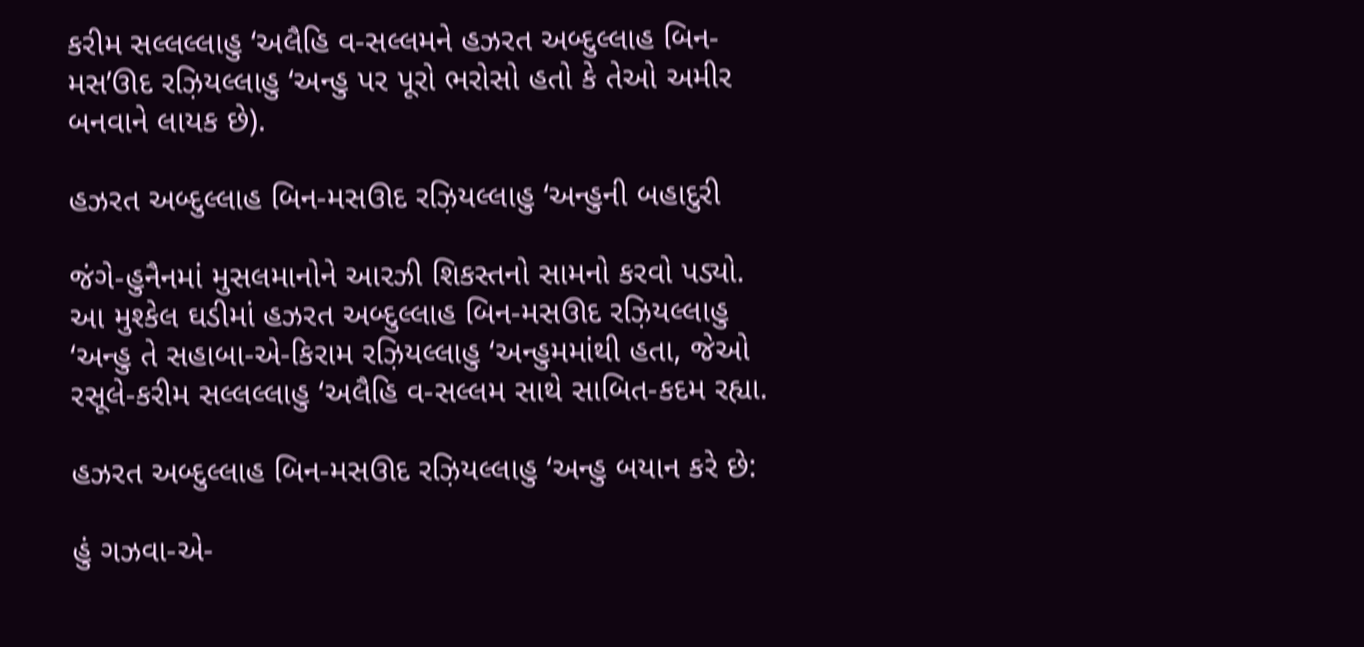કરીમ સલ્લલ્લાહુ ‘અલૈહિ વ-સલ્લમને હઝરત અબ્દુલ્લાહ બિન-મસ’ઊદ રઝ઼િયલ્લાહુ ‘અન્હુ પર પૂરો ભરોસો હતો કે તેઓ અમીર બનવાને લાયક છે).

હઝરત અબ્દુલ્લાહ બિન-મસઊદ રઝ઼િયલ્લાહુ ‘અન્હુની બહાદુરી

જંગે-હુનૈનમાં મુસલમાનોને આરઝી શિકસ્તનો સામનો કરવો પડ્યો. આ મુશ્કેલ ઘડીમાં હઝરત અબ્દુલ્લાહ બિન-મસઊદ રઝ઼િયલ્લાહુ ‘અન્હુ તે સહાબા-એ-કિરામ રઝ઼િયલ્લાહુ ‘અન્હુમમાંથી હતા, જેઓ રસૂલે-કરીમ સલ્લલ્લાહુ ‘અલૈહિ વ-સલ્લમ સાથે સાબિત-કદમ રહ્યા.

હઝરત અબ્દુલ્લાહ બિન-મસઊદ રઝ઼િયલ્લાહુ ‘અન્હુ બયાન કરે છે:

હું ગઝવા-એ-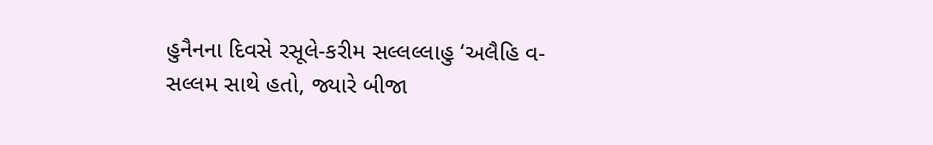હુનૈનના દિવસે રસૂલે-કરીમ સલ્લલ્લાહુ ‘અલૈહિ વ-સલ્લમ સાથે હતો, જ્યારે બીજા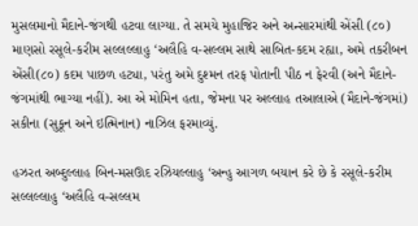મુસલમાનો મૈદાને-જંગથી હટવા લાગ્યા. તે સમયે મુહાજિર અને અન્સારમાંથી એંસી (૮૦) માણસો રસૂલે-કરીમ સલ્લલ્લાહુ ‘અલૈહિ વ-સલ્લમ સાથે સાબિત-કદમ રહ્યા, અમે તકરીબન એંસી(૮૦) કદમ પાછળ હટ્યા, પરંતુ અમે દુશ્મન તરફ પોતાની પીઠ ન ફેરવી (અને મૈદાને-જંગમાંથી ભાગ્યા નહીં). આ એ મોમિન હતા, જેમના પર અલ્લાહ તઆલાએ (મૈદાને-જંગમાં) સકીના (સુકૂન અને ઇત્મિનાન) નાઝિલ ફરમાવ્યું.

હઝરત અબ્દુલ્લાહ બિન-મસઊદ રઝ઼િયલ્લાહુ ‘અન્હુ આગળ બયાન કરે છે કે રસૂલે-કરીમ સલ્લલ્લાહુ ‘અલૈહિ વ-સલ્લમ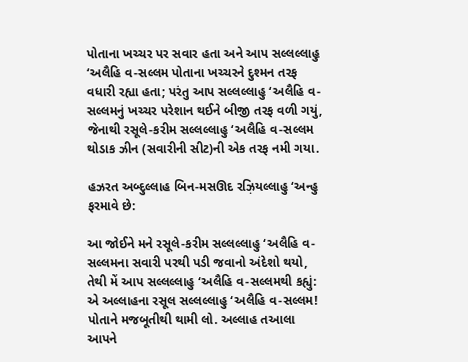પોતાના ખચ્ચર પર સવાર હતા અને આપ સલ્લલ્લાહુ ‘અલૈહિ વ-સલ્લમ પોતાના ખચ્ચરને દુશ્મન તરફ વધારી રહ્યા હતા; પરંતુ આપ સલ્લલ્લાહુ ‘અલૈહિ વ-સલ્લમનું ખચ્ચર પરેશાન થઈને બીજી તરફ વળી ગયું, જેનાથી રસૂલે-કરીમ સલ્લલ્લાહુ ‘અલૈહિ વ-સલ્લમ થોડાક ઝીન (સવારીની સીટ)ની એક તરફ નમી ગયા.

હઝરત અબ્દુલ્લાહ બિન-મસઊદ રઝ઼િયલ્લાહુ ‘અન્હુ ફરમાવે છે:

આ જોઈને મને રસૂલે-કરીમ સલ્લલ્લાહુ ‘અલૈહિ વ-સલ્લમના સવારી પરથી પડી જવાનો અંદેશો થયો, તેથી મેં આપ સલ્લલ્લાહુ ‘અલૈહિ વ-સલ્લમથી કહ્યું: એ અલ્લાહના રસૂલ સલ્લલ્લાહુ ‘અલૈહિ વ-સલ્લમ! પોતાને મજબૂતીથી થામી લો. અલ્લાહ તઆલા આપને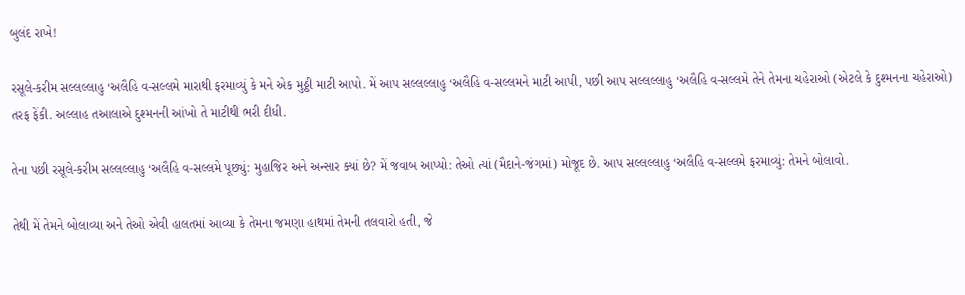બુલંદ રાખે!

રસૂલે-કરીમ સલ્લલ્લાહુ ‘અલૈહિ વ-સલ્લમે મારાથી ફરમાવ્યું કે મને એક મુઠ્ઠી માટી આપો. મેં આપ સલ્લલ્લાહુ ‘અલૈહિ વ-સલ્લમને માટી આપી, પછી આપ સલ્લલ્લાહુ ‘અલૈહિ વ-સલ્લમે તેને તેમના ચહેરાઓ (એટલે કે દુશ્મનના ચહેરાઓ) તરફ ફેંકી. અલ્લાહ તઆલાએ દુશ્મનની આંખો તે માટીથી ભરી દીધી.

તેના પછી રસૂલે-કરીમ સલ્લલ્લાહુ ‘અલૈહિ વ-સલ્લમે પૂછ્યું: મુહાજિર અને અન્સાર ક્યાં છે? મેં જવાબ આપ્યો: તેઓ ત્યાં (મૈદાને-જંગમાં) મોજૂદ છે. આપ સલ્લલ્લાહુ ‘અલૈહિ વ-સલ્લમે ફરમાવ્યું: તેમને બોલાવો.

તેથી મેં તેમને બોલાવ્યા અને તેઓ એવી હાલતમાં આવ્યા કે તેમના જમણા હાથમાં તેમની તલવારો હતી, જે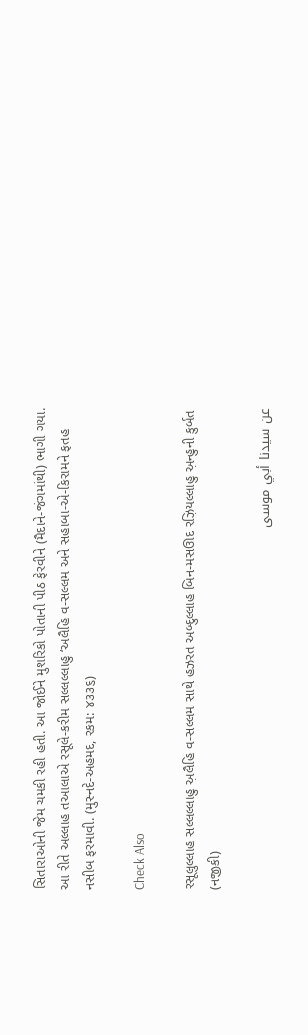સિતારાઓની જેમ ચમકી રહી હતી. આ જોઈને મુશરિકો પોતાની પીઠ ફેરવીને (મૈદાને-જંગમાંથી) ભાગી ગયા. આ રીતે અલ્લાહ તઆલાએ રસૂલે-કરીમ સલ્લલ્લાહુ ‘અલૈહિ વ-સલ્લમ અને સહાબા-એ-કિરામને ફતહ નસીબ ફરમાવી. (મુસ્નદે-અહમદ, રકમ: ૪૩૩૬)

Check Also

રસૂલુલ્લાહ સલ્લલ્લાહુ અ઼લૈહિ વ-સલ્લમ સાથે હઝરત અબ્દુલ્લાહ બિન-મસઊદ રઝ઼િયલ્લાહુ અ઼ન્હુની કુર્બત (નજીકી)

عن سيدنا أبي موسى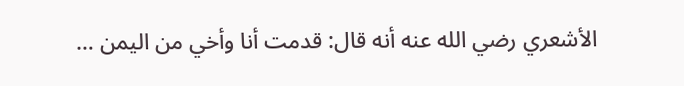الأشعري رضي الله عنه أنه قال: قدمت أنا وأخي من اليمن …